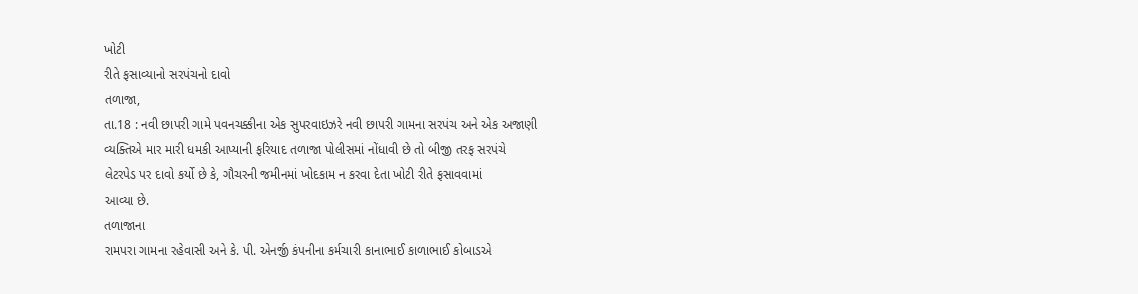ખોટી
રીતે ફસાવ્યાનો સરપંચનો દાવો
તળાજા,
તા.18 : નવી છાપરી ગામે પવનચક્કીના એક સુપરવાઇઝરે નવી છાપરી ગામના સરપંચ અને એક અજાણી
વ્યક્તિએ માર મારી ધમકી આપ્યાની ફરિયાદ તળાજા પોલીસમાં નોંધાવી છે તો બીજી તરફ સરપંચે
લેટરપેડ પર દાવો કર્યો છે કે, ગૌચરની જમીનમાં ખોદકામ ન કરવા દેતા ખોટી રીતે ફસાવવામાં
આવ્યા છે.
તળાજાના
રામપરા ગામના રહેવાસી અને કે. પી. એનર્જી કંપનીના કર્મચારી કાનાભાઈ કાળાભાઈ કોબાડએ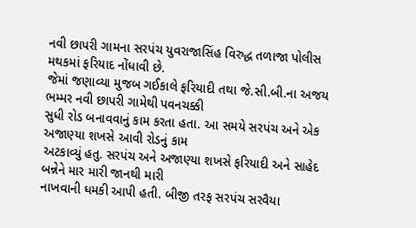નવી છાપરી ગામના સરપંચ યુવરાજાસિંહ વિરુદ્ધ તળાજા પોલીસ મથકમાં ફરિયાદ નોંધાવી છે.
જેમાં જણાવ્યા મુજબ ગઈકાલે ફરિયાદી તથા જે.સી.બી.ના અજય ભમ્મર નવી છાપરી ગામેથી પવનચક્કી
સુધી રોડ બનાવવાનું કામ કરતા હતા. આ સમયે સરપંચ અને એક અજાણ્યા શખસે આવી રોડનું કામ
અટકાવ્યું હતુ. સરપંચ અને અજાણ્યા શખસે ફરિયાદી અને સાહેદ બન્નેને માર મારી જાનથી મારી
નાખવાની ધમકી આપી હતી. બીજી તરફ સરપંચ સરવૈયા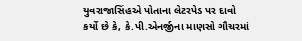યુવરાજાસિંહએ પોતાના લેટરપેડ પર દાવો
કર્યો છે કે, કે.પી.એનર્જીના માણસો ગૌચરમાં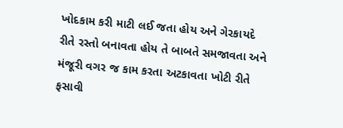ખોદકામ કરી માટી લઈ જતા હોય અને ગેરકાયદે
રીતે રસ્તો બનાવતા હોય તે બાબતે સમજાવતા અને મંજૂરી વગર જ કામ કરતા અટકાવતા ખોટી રીતે
ફસાવી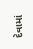દેવામાં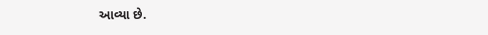આવ્યા છે.